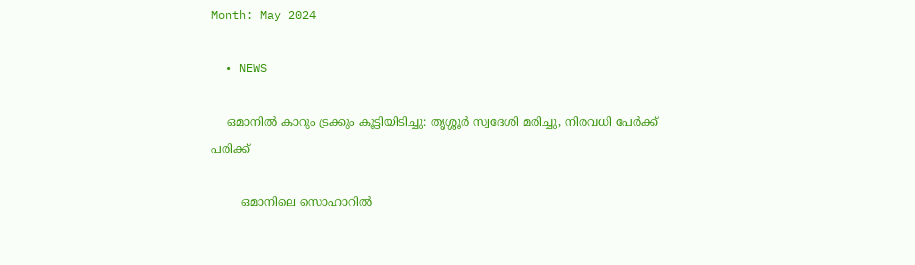Month: May 2024

  • NEWS

    ഒമാനിൽ കാറും ട്രക്കും കൂട്ടിയിടിച്ചു: തൃശ്ശൂര്‍ സ്വദേശി മരിച്ചു, നിരവധി പേർക്ക് പരിക്ക്

        ഒമാനിലെ സൊഹാറില്‍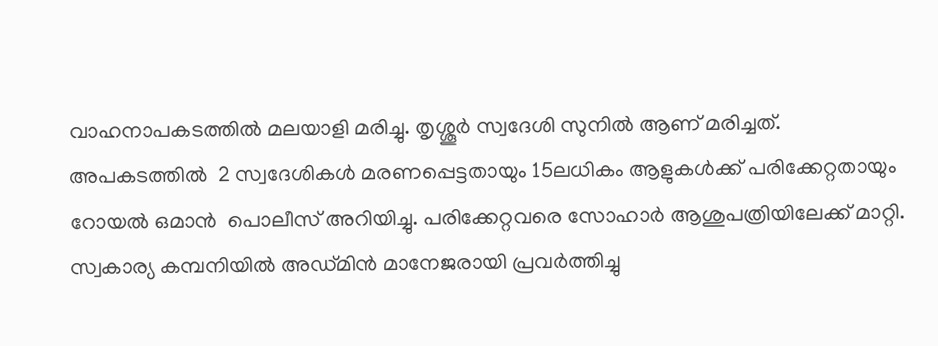വാഹനാപകടത്തില്‍ മലയാളി മരിച്ചു. തൃശ്ശൂര്‍ സ്വദേശി സുനില്‍ ആണ് മരിച്ചത്. അപകടത്തില്‍  2 സ്വദേശികൾ മരണപ്പെട്ടതായും 15ലധികം ആളുകള്‍ക്ക് പരിക്കേറ്റതായും റോയല്‍ ഒമാന്‍  പൊലീസ് അറിയിച്ചു. പരിക്കേറ്റവരെ സോഹാര്‍ ആശുപത്രിയിലേക്ക് മാറ്റി. സ്വകാര്യ കമ്പനിയില്‍ അഡ്മിന്‍ മാനേജരായി പ്രവര്‍ത്തിച്ചു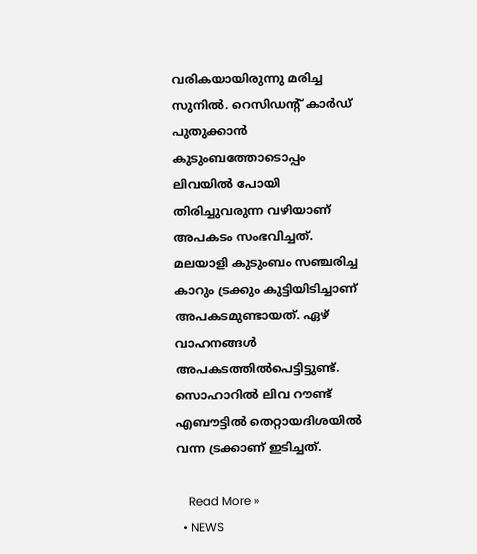വരികയായിരുന്നു മരിച്ച സുനിൽ. റെസിഡന്റ് കാര്‍ഡ് പുതുക്കാന്‍ കുടുംബത്തോടൊപ്പം ലിവയില്‍ പോയി തിരിച്ചുവരുന്ന വഴിയാണ്  അപകടം സംഭവിച്ചത്. മലയാളി കുടുംബം സഞ്ചരിച്ച കാറും ട്രക്കും കുട്ടിയിടിച്ചാണ് അപകടമുണ്ടായത്. ഏഴ് വാഹനങ്ങള്‍ അപകടത്തില്‍പെട്ടിട്ടുണ്ട്. സൊഹാറില്‍ ലിവ റൗണ്ട് എബൗട്ടില്‍ തെറ്റായദിശയില്‍ വന്ന ട്രക്കാണ് ഇടിച്ചത്.

    Read More »
  • NEWS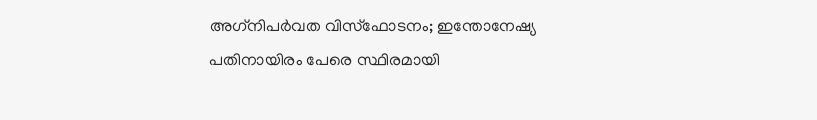അഗ്‌നിപര്‍വത വിസ്‌ഫോടനം; ഇന്തോനേഷ്യ പതിനായിരം പേരെ സ്ഥിരമായി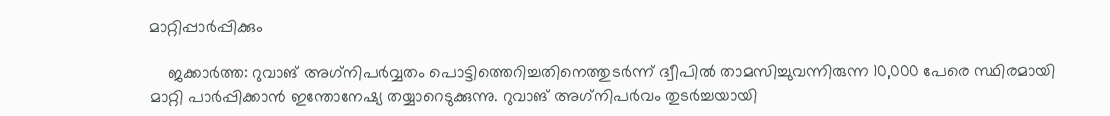മാറ്റിപ്പാര്‍പ്പിക്കും

    ജക്കാര്‍ത്ത: റുവാങ് അഗ്‌നിപര്‍വ്വതം പൊട്ടിത്തെറിച്ചതിനെത്തുടര്‍ന്ന് ദ്വീപില്‍ താമസിച്ചുവന്നിരുന്ന 10,000 പേരെ സ്ഥിരമായി മാറ്റി പാര്‍പ്പിക്കാന്‍ ഇന്തോനേഷ്യ തയ്യാറെടുക്കുന്നു. റുവാങ് അഗ്‌നിപര്‍വം തുടര്‍ച്ചയായി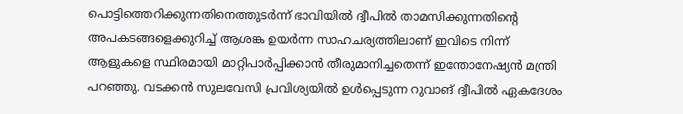പൊട്ടിത്തെറിക്കുന്നതിനെത്തുടര്‍ന്ന് ഭാവിയില്‍ ദ്വീപില്‍ താമസിക്കുന്നതിന്റെ അപകടങ്ങളെക്കുറിച്ച് ആശങ്ക ഉയര്‍ന്ന സാഹചര്യത്തിലാണ് ഇവിടെ നിന്ന് ആളുകളെ സ്ഥിരമായി മാറ്റിപാര്‍പ്പിക്കാന്‍ തീരുമാനിച്ചതെന്ന് ഇന്തോനേഷ്യന്‍ മന്ത്രി പറഞ്ഞു. വടക്കന്‍ സുലവേസി പ്രവിശ്യയില്‍ ഉള്‍പ്പെടുന്ന റുവാങ് ദ്വീപില്‍ ഏകദേശം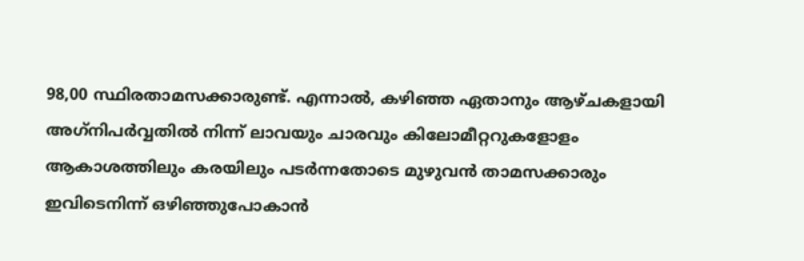98,00 സ്ഥിരതാമസക്കാരുണ്ട്. എന്നാല്‍, കഴിഞ്ഞ ഏതാനും ആഴ്ചകളായി അഗ്‌നിപര്‍വ്വതില്‍ നിന്ന് ലാവയും ചാരവും കിലോമീറ്ററുകളോളം ആകാശത്തിലും കരയിലും പടര്‍ന്നതോടെ മുഴുവന്‍ താമസക്കാരും ഇവിടെനിന്ന് ഒഴിഞ്ഞുപോകാന്‍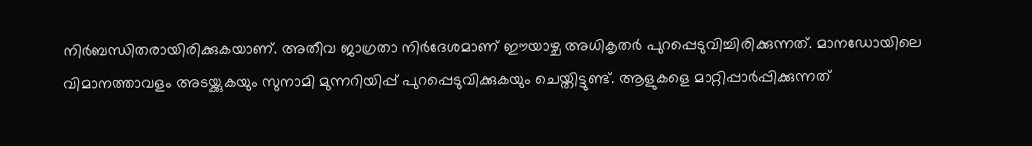നിര്‍ബന്ധിതരായിരിക്കുകയാണ്. അതീവ ജാഗ്രതാ നിര്‍ദേശമാണ് ഈയാഴ്ച അധികൃതര്‍ പുറപ്പെടുവിച്ചിരിക്കുന്നത്. മാനഡോയിലെ വിമാനത്താവളം അടയ്ക്കുകയും സുനാമി മുന്നറിയിപ്പ് പുറപ്പെടുവിക്കുകയും ചെയ്തിട്ടുണ്ട്. ആളുകളെ മാറ്റിപ്പാര്‍പ്പിക്കുന്നത്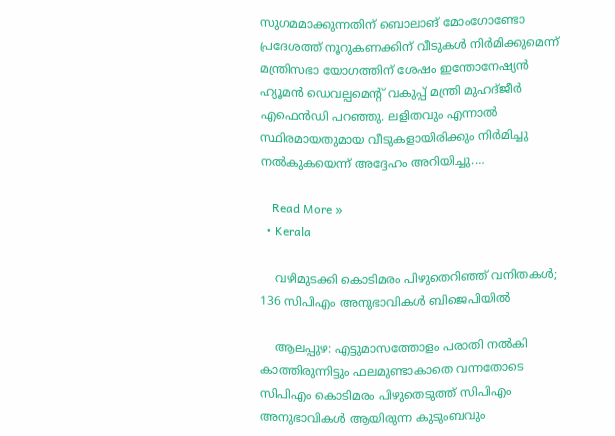സുഗമമാക്കുന്നതിന് ബൊലാങ് മോംഗോണ്ടോ പ്രദേശത്ത് നൂറുകണക്കിന് വീടുകള്‍ നിര്‍മിക്കുമെന്ന് മന്ത്രിസഭാ യോഗത്തിന് ശേഷം ഇന്തോനേഷ്യന്‍ ഹ്യൂമന്‍ ഡെവല്പമെന്റ് വകുപ്പ് മന്ത്രി മുഹദ്ജീര്‍ എഫെന്‍ഡി പറഞ്ഞു. ലളിതവും എന്നാല്‍ സ്ഥിരമായതുമായ വീടുകളായിരിക്കും നിര്‍മിച്ചു നല്‍കുകയെന്ന് അദ്ദേഹം അറിയിച്ചു.…

    Read More »
  • Kerala

    വഴിമുടക്കി കൊടിമരം പിഴുതെറിഞ്ഞ് വനിതകള്‍; 136 സിപിഎം അനുഭാവികള്‍ ബിജെപിയില്‍

    ആലപ്പുഴ: എട്ടുമാസത്തോളം പരാതി നല്‍കി കാത്തിരുന്നിട്ടും ഫലമുണ്ടാകാതെ വന്നതോടെ സിപിഎം കൊടിമരം പിഴുതെടുത്ത് സിപിഎം അനുഭാവികള്‍ ആയിരുന്ന കുടുംബവും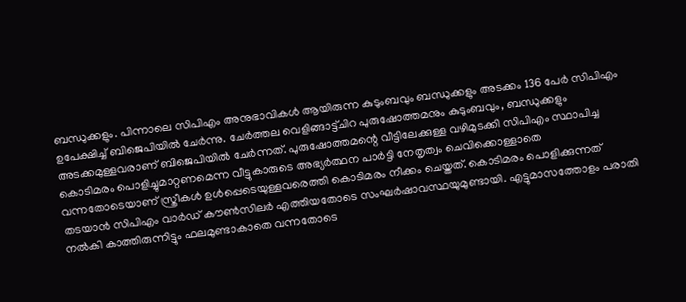ബന്ധുക്കളും. പിന്നാലെ സിപിഎം അനുഭാവികള്‍ ആയിരുന്ന കുടുംബവും ബന്ധുക്കളും അടക്കം 136 പേര്‍ സിപിഎം ഉപേക്ഷിച്ച് ബിജെപിയില്‍ ചേര്‍ന്നു. ചേര്‍ത്തല വെളിങ്ങാട്ട്ചിറ പുരുഷോത്തമനും കുടുംബവും, ബന്ധുക്കളും അടക്കമുള്ളവരാണ് ബിജെപിയില്‍ ചേര്‍ന്നത്. പുരുഷോത്തമന്റെ വീട്ടിലേക്കുള്ള വഴിമുടക്കി സിപിഎം സ്ഥാപിച്ച കൊടിമരം പൊളിച്ചുമാറ്റണമെന്ന വീട്ടുകാരുടെ അഭ്യര്‍ത്ഥന പാര്‍ട്ടി നേതൃത്വം ചെവിക്കൊള്ളാതെ വന്നതോടെയാണ് സ്ത്രീകള്‍ ഉള്‍പ്പെടെയുള്ളവരെത്തി കൊടിമരം നീക്കം ചെയ്തത്. കൊടിമരം പൊളിക്കുന്നത് തടയാന്‍ സിപിഎം വാര്‍ഡ് കൗണ്‍സിലര്‍ എത്തിയതോടെ സംഘര്‍ഷാവസ്ഥയുമുണ്ടായി. എട്ടുമാസത്തോളം പരാതി നല്‍കി കാത്തിരുന്നിട്ടും ഫലമുണ്ടാകാതെ വന്നതോടെ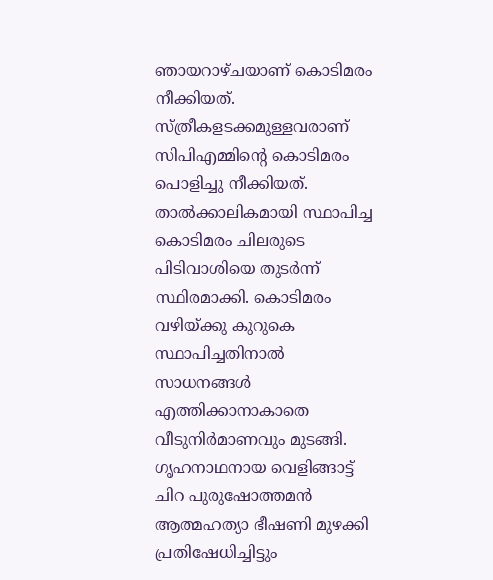ഞായറാഴ്ചയാണ് കൊടിമരം നീക്കിയത്. സ്ത്രീകളടക്കമുള്ളവരാണ് സിപിഎമ്മിന്റെ കൊടിമരം പൊളിച്ചു നീക്കിയത്. താല്‍ക്കാലികമായി സ്ഥാപിച്ച കൊടിമരം ചിലരുടെ പിടിവാശിയെ തുടര്‍ന്ന് സ്ഥിരമാക്കി. കൊടിമരം വഴിയ്ക്കു കുറുകെ സ്ഥാപിച്ചതിനാല്‍ സാധനങ്ങള്‍ എത്തിക്കാനാകാതെ വീടുനിര്‍മാണവും മുടങ്ങി. ഗൃഹനാഥനായ വെളിങ്ങാട്ട് ചിറ പുരുഷോത്തമന്‍ ആത്മഹത്യാ ഭീഷണി മുഴക്കി പ്രതിഷേധിച്ചിട്ടും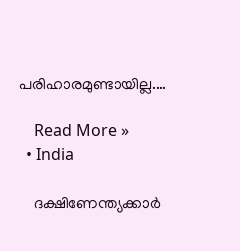പരിഹാരമുണ്ടായില്ല.…

    Read More »
  • India

    ദക്ഷിണേന്ത്യക്കാര്‍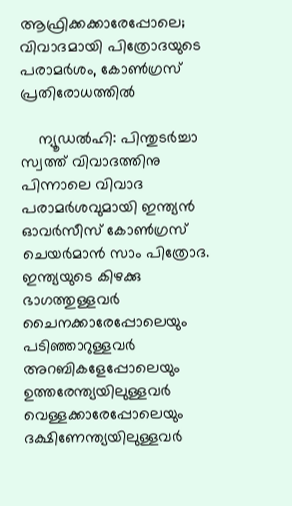ആഫ്രിക്കക്കാരേപ്പോലെ; വിവാദമായി പിത്രോദയുടെ പരാമര്‍ശം, കോണ്‍ഗ്രസ് പ്രതിരോധത്തില്‍

    ന്യൂഡല്‍ഹി: പിന്തുടര്‍ച്ചാ സ്വത്ത് വിവാദത്തിനു പിന്നാലെ വിവാദ പരാമര്‍ശവുമായി ഇന്ത്യന്‍ ഓവര്‍സീസ് കോണ്‍ഗ്രസ് ചെയര്‍മാന്‍ സാം പിത്രോദ. ഇന്ത്യയുടെ കിഴക്കു ഭാഗത്തുള്ളവര്‍ ചൈനക്കാരേപ്പോലെയും പടിഞ്ഞാറുള്ളവര്‍ അറബികളേപ്പോലെയും ഉത്തരേന്ത്യയിലുള്ളവര്‍ വെള്ളക്കാരേപ്പോലെയും ദക്ഷിണേന്ത്യയിലുള്ളവര്‍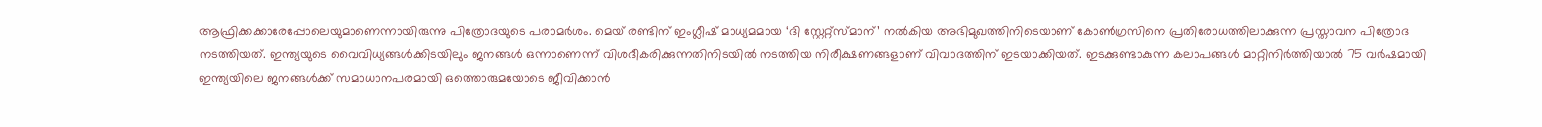ആഫ്രിക്കക്കാരേപ്പോലെയുമാണെന്നായിരുന്നു പിത്രോദയുടെ പരാമര്‍ശം. മെയ് രണ്ടിന് ഇംഗ്ലീഷ് മാധ്യമമായ ‘ദി സ്റ്റേറ്റ്‌സ്മാന്’ നല്‍കിയ അഭിമുഖത്തിനിടെയാണ് കോണ്‍ഗ്രസിനെ പ്രതിരോധത്തിലാക്കുന്ന പ്രസ്താവന പിത്രോദ നടത്തിയത്. ഇന്ത്യയുടെ വൈവിധ്യങ്ങള്‍ക്കിടയിലും ജനങ്ങള്‍ ഒന്നാണെന്ന് വിശദീകരിക്കുന്നതിനിടയില്‍ നടത്തിയ നിരീക്ഷണങ്ങളാണ് വിവാദത്തിന് ഇടയാക്കിയത്. ഇടക്കുണ്ടാകുന്ന കലാപങ്ങള്‍ മാറ്റിനിര്‍ത്തിയാല്‍ 75 വര്‍ഷമായി ഇന്ത്യയിലെ ജനങ്ങള്‍ക്ക് സമാധാനപരമായി ഒത്തൊരുമയോടെ ജീവിക്കാന്‍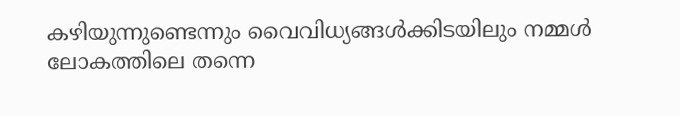കഴിയുന്നുണ്ടെന്നും വൈവിധ്യങ്ങള്‍ക്കിടയിലും നമ്മള്‍ ലോകത്തിലെ തന്നെ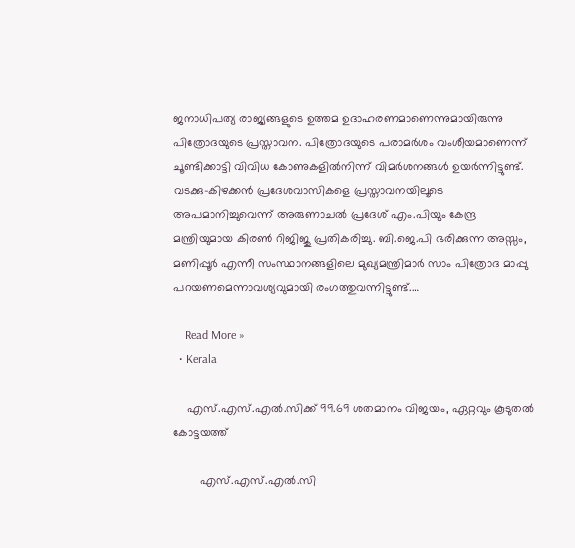ജനാധിപത്യ രാജ്യങ്ങളുടെ ഉത്തമ ഉദാഹരണമാണെന്നുമായിരുന്നു പിത്രോദയുടെ പ്രസ്താവന. പിത്രോദയുടെ പരാമര്‍ശം വംശീയമാണെന്ന് ചൂണ്ടിക്കാട്ടി വിവിധ കോണുകളില്‍നിന്ന് വിമര്‍ശനങ്ങള്‍ ഉയര്‍ന്നിട്ടുണ്ട്. വടക്കു-കിഴക്കന്‍ പ്രദേശവാസികളെ പ്രസ്താവനയിലൂടെ അപമാനിച്ചുവെന്ന് അരുണാചല്‍ പ്രദേശ് എം.പിയും കേന്ദ്ര മന്ത്രിയുമായ കിരണ്‍ റിജിജു പ്രതികരിച്ചു. ബി.ജെ.പി ഭരിക്കുന്ന അസ്സം, മണിപ്പൂര്‍ എന്നീ സംസ്ഥാനങ്ങളിലെ മുഖ്യമന്ത്രിമാര്‍ സാം പിത്രോദ മാപ്പു പറയണമെന്നാവശ്യവുമായി രംഗത്തുവന്നിട്ടുണ്ട്.…

    Read More »
  • Kerala

    എസ്.എസ്.എൽ.സിക്ക് 99.69 ശതമാനം വിജയം, ഏറ്റവും കൂടുതൽ കോട്ടയത്ത്

        എസ്.എസ്.എൽ.സി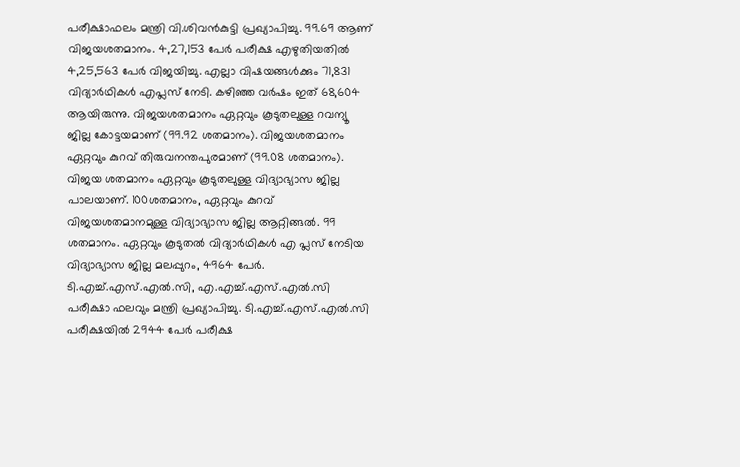പരീക്ഷാഫലം മന്ത്രി വി.ശിവൻകുട്ടി പ്രഖ്യാപിച്ചു. 99.69 ആണ് വിജയശതമാനം. 4,27,153 പേർ പരീക്ഷ എഴുതിയതിൽ 4,25,563 പേർ വിജയിച്ചു. എല്ലാ വിഷയങ്ങൾക്കും 71,831 വിദ്യാർഥികൾ എപ്ലസ് നേടി. കഴിഞ്ഞ വർഷം ഇത് 68,604 ആയിരുന്നു. വിജയശതമാനം ഏറ്റവും കൂടുതലുള്ള റവന്യൂ ജില്ല കോട്ടയമാണ് (99.92 ശതമാനം). വിജയശതമാനം ഏറ്റവും കുറവ് തിരുവനന്തപുരമാണ് (99.08 ശതമാനം). വിജയ ശതമാനം ഏറ്റവും കൂടുതലുള്ള വിദ്യാഭ്യാസ ജില്ല പാലയാണ്. 100ശതമാനം, ഏറ്റവും കുറവ് വിജയശതമാനമുള്ള വിദ്യാഭ്യാസ ജില്ല ആറ്റിങ്ങൽ. 99 ശതമാനം. ഏറ്റവും കൂടുതൽ വിദ്യാർഥികൾ എ പ്ലസ് നേടിയ വിദ്യാഭ്യാസ ജില്ല മലപ്പുറം, 4964 പേർ.   ടി.എച്ച്.എസ്.എൽ.സി, എ.എച്ച്.എസ്.എൽ.സി പരീക്ഷാ ഫലവും മന്ത്രി പ്രഖ്യാപിച്ചു. ടി.എച്ച്.എസ്.എൽ.സി പരീക്ഷയിൽ 2944 പേർ പരീക്ഷ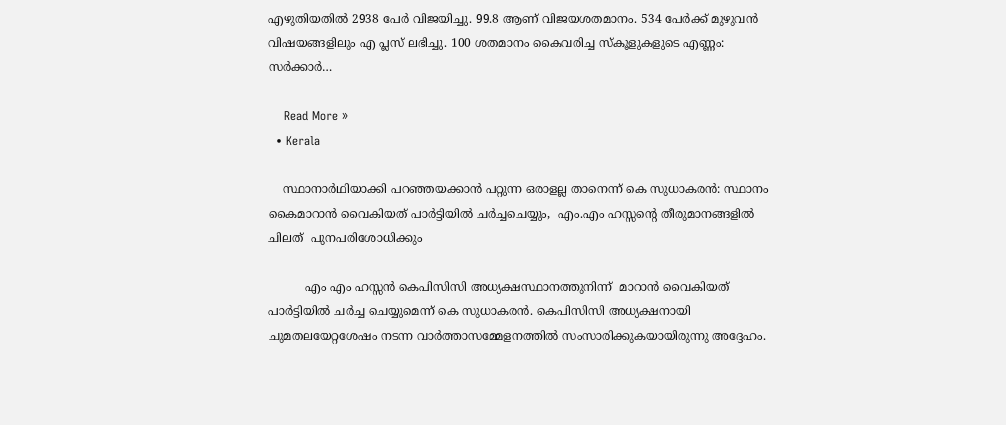എഴുതിയതിൽ 2938 പേർ വിജയിച്ചു. 99.8 ആണ് വിജയശതമാനം. 534 പേർക്ക് മുഴുവൻ വിഷയങ്ങളിലും എ പ്ലസ് ലഭിച്ചു. 100 ശതമാനം കൈവരിച്ച സ്കൂളുകളുടെ എണ്ണം:  സർക്കാർ…

    Read More »
  • Kerala

    സ്ഥാനാർഥിയാക്കി പറഞ്ഞയക്കാൻ പറ്റുന്ന ഒരാളല്ല താനെന്ന് കെ സുധാകരന്‍: സ്ഥാനം കൈമാറാന്‍ വൈകിയത് പാർട്ടിയിൽ ചര്‍ച്ചചെയ്യും,  എം.എം ഹസ്സൻ്റെ തീരുമാനങ്ങളില്‍ ചിലത്  പുനപരിശോധിക്കും

          എം എം ഹസ്സന്‍ കെപിസിസി അധ്യക്ഷസ്ഥാനത്തുനിന്ന്  മാറാന്‍ വൈകിയത് പാര്‍ട്ടിയില്‍ ചര്‍ച്ച ചെയ്യുമെന്ന് കെ സുധാകരന്‍. കെപിസിസി അധ്യക്ഷനായി ചുമതലയേറ്റശേഷം നടന്ന വാര്‍ത്താസമ്മേളനത്തില്‍ സംസാരിക്കുകയായിരുന്നു അദ്ദേഹം.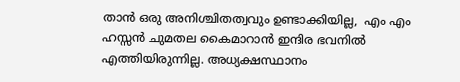താന്‍ ഒരു അനിശ്ചിതത്വവും ഉണ്ടാക്കിയില്ല,  എം എം ഹസ്സന്‍ ചുമതല കൈമാറാന്‍ ഇന്ദിര ഭവനില്‍ എത്തിയിരുന്നില്ല. അധ്യക്ഷസ്ഥാനം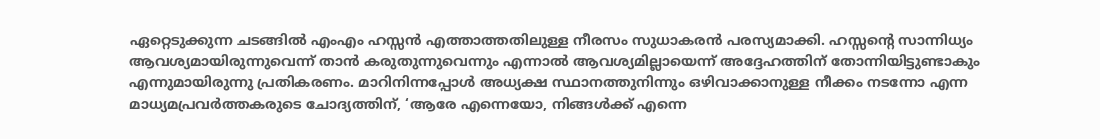ഏറ്റെടുക്കുന്ന ചടങ്ങിൽ എംഎം ഹസ്സൻ എത്താത്തതിലുള്ള നീരസം സുധാകരൻ പരസ്യമാക്കി. ഹസ്സന്റെ സാന്നിധ്യം ആവശ്യമായിരുന്നുവെന്ന് താൻ കരുതുന്നുവെന്നും എന്നാൽ ആവശ്യമില്ലായെന്ന് അദ്ദേഹത്തിന് തോന്നിയിട്ടുണ്ടാകും എന്നുമായിരുന്നു പ്രതികരണം. മാറിനിന്നപ്പോൾ അധ്യക്ഷ സ്ഥാനത്തുനിന്നും ഒഴിവാക്കാനുള്ള നീക്കം നടന്നോ എന്ന മാധ്യമപ്രവർത്തകരുടെ ചോദ്യത്തിന്, ‘ആരേ എന്നെയോ, നിങ്ങൾക്ക് എന്നെ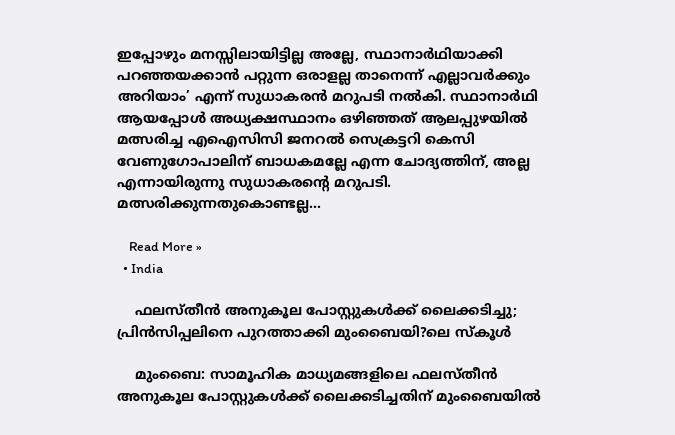ഇപ്പോഴും മനസ്സിലായിട്ടില്ല അല്ലേ, സ്ഥാനാർഥിയാക്കി പറഞ്ഞയക്കാൻ പറ്റുന്ന ഒരാളല്ല താനെന്ന് എല്ലാവർക്കും അറിയാം’ എന്ന് സുധാകരൻ മറുപടി നൽകി. സ്ഥാനാർഥി ആയപ്പോൾ അധ്യക്ഷസ്ഥാനം ഒഴിഞ്ഞത് ആലപ്പുഴയിൽ മത്സരിച്ച എഐസിസി ജനറൽ സെക്രട്ടറി കെസി വേണുഗോപാലിന് ബാധകമല്ലേ എന്ന ചോദ്യത്തിന്, അല്ല എന്നായിരുന്നു സുധാകരന്റെ മറുപടി. മത്സരിക്കുന്നതുകൊണ്ടല്ല…

    Read More »
  • India

    ഫലസ്തീന്‍ അനുകൂല പോസ്റ്റുകള്‍ക്ക് ലൈക്കടിച്ചു; പ്രിന്‍സിപ്പലിനെ പുറത്താക്കി മുംബൈയി?ലെ സ്‌കൂള്‍

    മുംബൈ: സാമൂഹിക മാധ്യമങ്ങളിലെ ഫലസ്തീന്‍ അനുകൂല പോസ്റ്റുകള്‍ക്ക് ലൈക്കടിച്ചതിന് മുംബൈയില്‍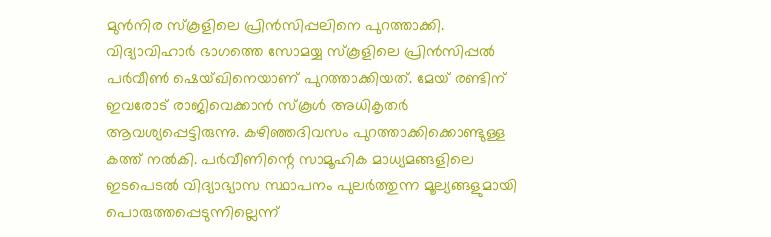മുന്‍നിര സ്‌കൂളിലെ പ്രിന്‍സിപ്പലിനെ പുറത്താക്കി. വിദ്യാവിഹാര്‍ ഭാഗത്തെ സോമയ്യ സ്‌കൂളിലെ പ്രിന്‍സിപ്പല്‍ പര്‍വീണ്‍ ഷെയ്ഖിനെയാണ് പുറത്താക്കിയത്. മേയ് രണ്ടിന് ഇവരോട് രാജിവെക്കാന്‍ സ്‌കൂള്‍ അധികൃതര്‍ ആവശ്യപ്പെട്ടിരുന്നു. കഴിഞ്ഞദിവസം പുറത്താക്കിക്കൊണ്ടുള്ള കത്ത് നല്‍കി. പര്‍വീണിന്റെ സാമൂഹിക മാധ്യമങ്ങളിലെ ഇടപെടല്‍ വിദ്യാഭ്യാസ സ്ഥാപനം പുലര്‍ത്തുന്ന മൂല്യങ്ങളുമായി പൊരുത്തപ്പെടുന്നില്ലെന്ന്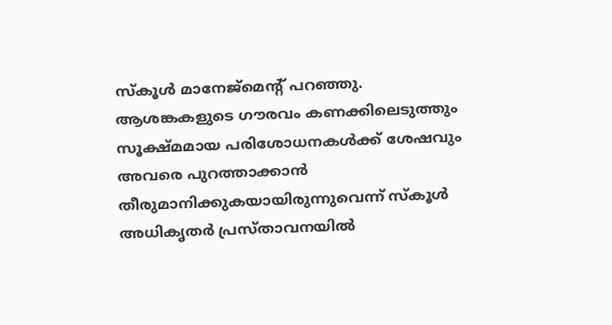സ്‌കൂള്‍ മാനേജ്‌മെന്റ് പറഞ്ഞു. ആശങ്കകളുടെ ഗൗരവം കണക്കിലെടുത്തും സൂക്ഷ്മമായ പരിശോധനകള്‍ക്ക് ശേഷവും അവരെ പുറത്താക്കാന്‍ തീരുമാനിക്കുകയായിരുന്നുവെന്ന് സ്‌കൂള്‍ അധികൃതര്‍ പ്രസ്താവനയില്‍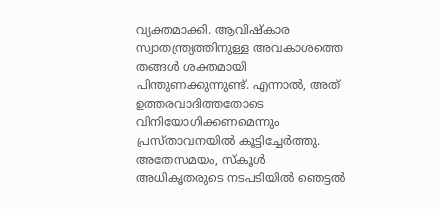വ്യക്തമാക്കി. ആവിഷ്‌കാര സ്വാതന്ത്ര്യത്തിനുള്ള അവകാശത്തെ തങ്ങള്‍ ശക്തമായി പിന്തുണക്കുന്നുണ്ട്. എന്നാല്‍, അത് ഉത്തരവാദിത്തതോടെ വിനിയോഗിക്കണമെന്നും പ്രസ്താവനയില്‍ കൂട്ടിച്ചേര്‍ത്തു. അതേസമയം, സ്‌കൂള്‍ അധികൃതരുടെ നടപടിയില്‍ ഞെട്ടല്‍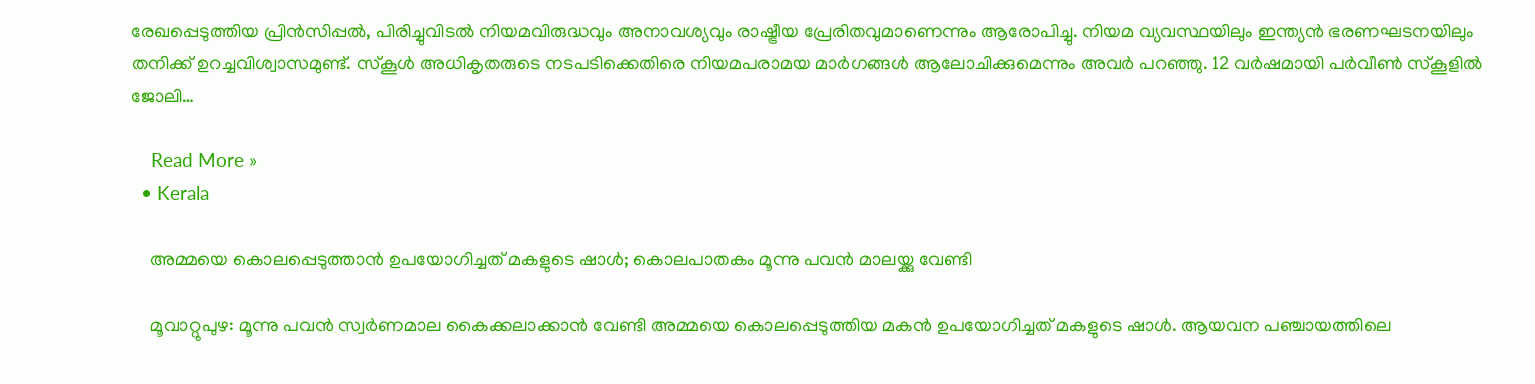രേഖപ്പെടുത്തിയ പ്രിന്‍സിപ്പല്‍, പിരിച്ചുവിടല്‍ നിയമവിരുദ്ധവും അനാവശ്യവും രാഷ്ട്രീയ പ്രേരിതവുമാണെന്നും ആരോപിച്ചു. നിയമ വ്യവസ്ഥയിലും ഇന്ത്യന്‍ ഭരണഘടനയിലും തനിക്ക് ഉറച്ചവിശ്വാസമുണ്ട്. സ്‌കൂള്‍ അധികൃതരുടെ നടപടിക്കെതിരെ നിയമപരാമയ മാര്‍ഗങ്ങള്‍ ആലോചിക്കുമെന്നും അവര്‍ പറഞ്ഞു. 12 വര്‍ഷമായി പര്‍വീണ്‍ സ്‌കൂളില്‍ ജോലി…

    Read More »
  • Kerala

    അമ്മയെ കൊലപ്പെടുത്താന്‍ ഉപയോഗിച്ചത്‌ മകളുടെ ഷാള്‍; കൊലപാതകം മൂന്നു പവൻ മാലയ്ക്കു വേണ്ടി

    മൂവാറ്റുപുഴ: മൂന്നു പവന്‍ സ്വര്‍ണമാല കൈക്കലാക്കാന്‍ വേണ്ടി അമ്മയെ കൊലപ്പെടുത്തിയ മകന്‍ ഉപയോഗിച്ചത്‌ മകളുടെ ഷാള്‍. ആയവന പഞ്ചായത്തിലെ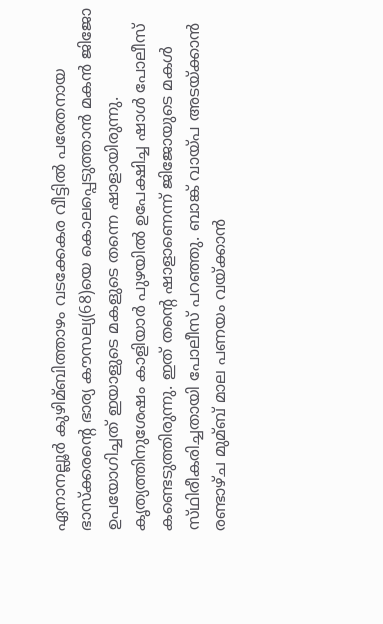ഏനാനല്ലൂര്‍ കുഴിമ്ബിത്താഴം വടക്കേകര വീട്ടില്‍ പരേതനായ ഭാസ്‌ക്കരന്റെ ഭാര്യ കൗസല്യ(68)യെ കൊലപ്പെടുത്താന്‍ മകന്‍ ജിജോ ഉപയോഗിച്ചത്‌ ഇയാളുടെ മകളുടെ തന്നെ ഷാളായിരുന്നു.  കൃത്യത്തിനുശേഷം കാളിയാര്‍ പുഴയില്‍ ഉപേക്ഷിച്ച ഷാള്‍ പോലീസ്‌ കണ്ടെടുത്തിരുന്നു. ഇത്‌ തന്റെ ഷാളാണെന്ന്‌ ജിജോയുടെ മകള്‍ സ്‌ഥിരീകരിച്ചതായി പോലീസ്‌ പറഞ്ഞു. ബാങ്ക്‌ വായ്‌പ അടയ്‌ക്കാന്‍ രണ്ടാഴ്‌ച മുമ്ബ്‌ മാല പണയം വയ്‌ക്കാന്‍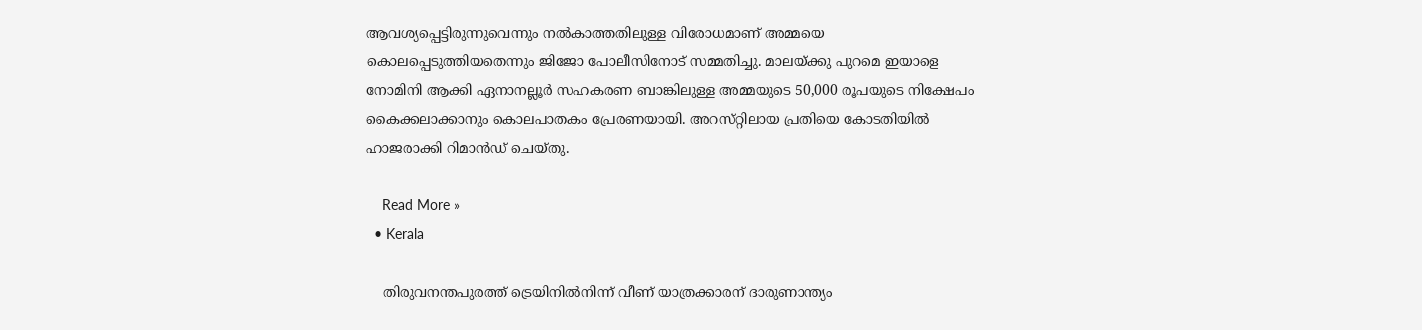ആവശ്യപ്പെട്ടിരുന്നുവെന്നും നല്‍കാത്തതിലുള്ള വിരോധമാണ്‌ അമ്മയെ കൊലപ്പെടുത്തിയതെന്നും ജിജോ പോലീസിനോട്‌ സമ്മതിച്ചു. മാലയ്‌ക്കു പുറമെ ഇയാളെ നോമിനി ആക്കി ഏനാനല്ലൂര്‍ സഹകരണ ബാങ്കിലുള്ള അമ്മയുടെ 50,000 രൂപയുടെ നിക്ഷേപം കൈക്കലാക്കാനും കൊലപാതകം പ്രേരണയായി. അറസ്‌റ്റിലായ പ്രതിയെ കോടതിയില്‍ ഹാജരാക്കി റിമാന്‍ഡ്‌ ചെയ്‌തു.

    Read More »
  • Kerala

    തിരുവനന്തപുരത്ത് ട്രെയിനില്‍നിന്ന് വീണ് യാത്രക്കാരന് ദാരുണാന്ത്യം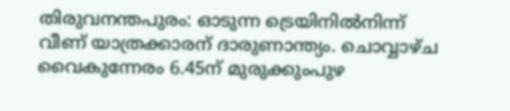തിരുവനന്തപുരം: ഓടുന്ന ട്രെയിനില്‍നിന്ന് വീണ് യാത്രക്കാരന് ദാരുണാന്ത്യം. ചൊവ്വാഴ്ച വൈകുന്നേരം 6.45ന് മുരുക്കുംപുഴ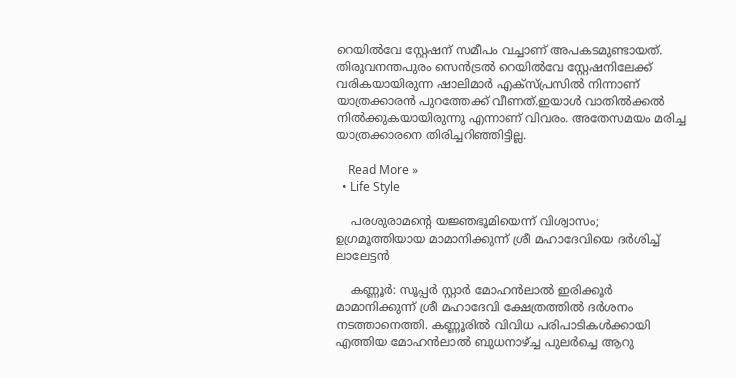റെയില്‍വേ സ്റ്റേഷന് സമീപം വച്ചാണ് അപകടമുണ്ടായത്. തിരുവനന്തപുരം സെന്‍ട്രല്‍ റെയില്‍വേ സ്റ്റേഷനിലേക്ക് വരികയായിരുന്ന ഷാലിമാര്‍ എക്‌സ്പ്രസില്‍ നിന്നാണ് യാത്രക്കാരന്‍ പുറത്തേക്ക് വീണത്.ഇയാൾ വാതിൽക്കൽ നിൽക്കുകയായിരുന്നു എന്നാണ് വിവരം. അതേസമയം മരിച്ച യാത്രക്കാരനെ തിരിച്ചറിഞ്ഞിട്ടില്ല.

    Read More »
  • Life Style

    പരശുരാമന്റെ യജ്ഞഭൂമിയെന്ന് വിശ്വാസം; ഉഗ്രമൂത്തിയായ മാമാനിക്കുന്ന് ശ്രീ മഹാദേവിയെ ദര്‍ശിച്ച് ലാലേട്ടന്‍

    കണ്ണൂര്‍: സൂപ്പര്‍ സ്റ്റാര്‍ മോഹന്‍ലാല്‍ ഇരിക്കൂര്‍ മാമാനിക്കുന്ന് ശ്രീ മഹാദേവി ക്ഷേത്രത്തില്‍ ദര്‍ശനം നടത്താനെത്തി. കണ്ണൂരില്‍ വിവിധ പരിപാടികള്‍ക്കായി എത്തിയ മോഹന്‍ലാല്‍ ബുധനാഴ്ച്ച പുലര്‍ച്ചെ ആറു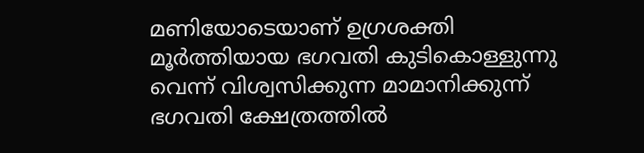മണിയോടെയാണ് ഉഗ്രശക്തി മൂര്‍ത്തിയായ ഭഗവതി കുടികൊള്ളുന്നു വെന്ന് വിശ്വസിക്കുന്ന മാമാനിക്കുന്ന് ഭഗവതി ക്ഷേത്രത്തില്‍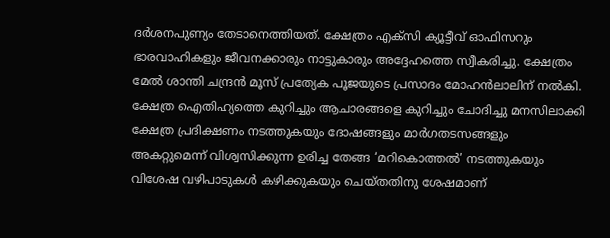ദര്‍ശനപുണ്യം തേടാനെത്തിയത്. ക്ഷേത്രം എക്സി ക്യൂട്ടീവ് ഓഫിസറും ഭാരവാഹികളും ജീവനക്കാരും നാട്ടുകാരും അദ്ദേഹത്തെ സ്വീകരിച്ചു. ക്ഷേത്രം മേല്‍ ശാന്തി ചന്ദ്രന്‍ മൂസ് പ്രത്യേക പൂജയുടെ പ്രസാദം മോഹന്‍ലാലിന് നല്‍കി. ക്ഷേത്ര ഐതിഹ്യത്തെ കുറിച്ചും ആചാരങ്ങളെ കുറിച്ചും ചോദിച്ചു മനസിലാക്കി ക്ഷേത്ര പ്രദിക്ഷണം നടത്തുകയും ദോഷങ്ങളും മാര്‍ഗതടസങ്ങളും അകറ്റുമെന്ന് വിശ്വസിക്കുന്ന ഉരിച്ച തേങ്ങ ‘മറികൊത്തല്‍’ നടത്തുകയും വിശേഷ വഴിപാടുകള്‍ കഴിക്കുകയും ചെയ്തതിനു ശേഷമാണ്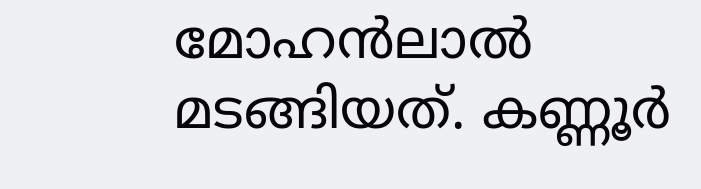മോഹന്‍ലാല്‍ മടങ്ങിയത്. കണ്ണൂര്‍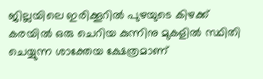ജില്ലയിലെ ഇരിക്കൂറില്‍ പുഴയുടെ കിഴക്ക് കരയില്‍ ഒരു ചെറിയ കുന്നിനു മുകളില്‍ സ്ഥിതി ചെയ്യുന്ന ശാക്തേയ ക്ഷേത്രമാണ്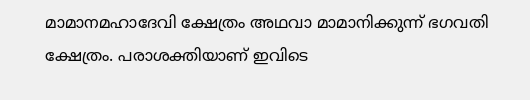മാമാനമഹാദേവി ക്ഷേത്രം അഥവാ മാമാനിക്കുന്ന് ഭഗവതി ക്ഷേത്രം. പരാശക്തിയാണ് ഇവിടെ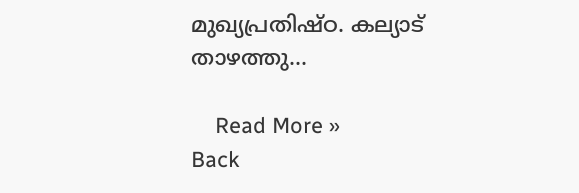മുഖ്യപ്രതിഷ്ഠ. കല്യാട് താഴത്തു…

    Read More »
Back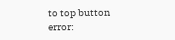to top button
error: